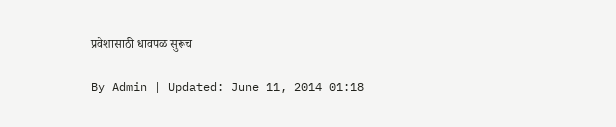प्रवेशासाठी धावपळ सुरूच

By Admin | Updated: June 11, 2014 01:18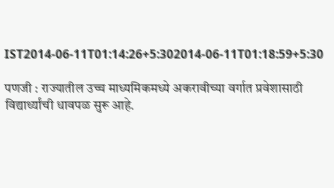IST2014-06-11T01:14:26+5:302014-06-11T01:18:59+5:30

पणजी : राज्यातील उच्च माध्यमिकमध्ये अकरावीच्या वर्गात प्रवेशासाठी विद्यार्थ्यांची धावपळ सुरू आहे.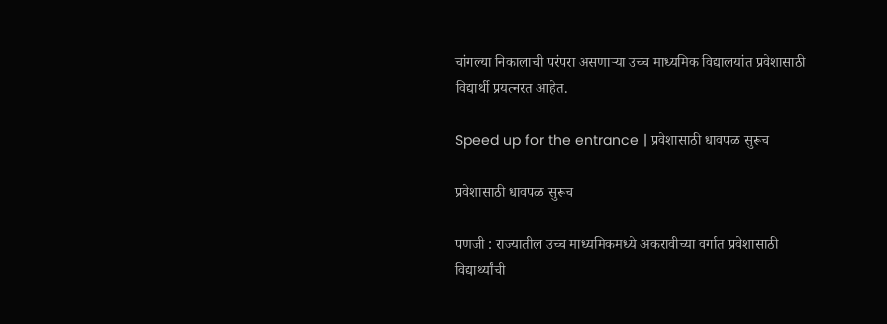चांगल्या निकालाची परंपरा असणाऱ्या उच्च माध्यमिक विद्यालयांत प्रवेशासाठी विद्यार्थी प्रयत्नरत आहेत.

Speed up for the entrance | प्रवेशासाठी धावपळ सुरूच

प्रवेशासाठी धावपळ सुरूच

पणजी : राज्यातील उच्च माध्यमिकमध्ये अकरावीच्या वर्गात प्रवेशासाठी विद्यार्थ्यांची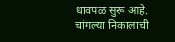धावपळ सुरू आहे. चांगल्या निकालाची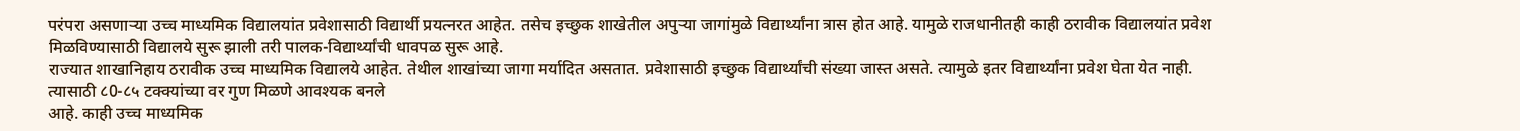परंपरा असणाऱ्या उच्च माध्यमिक विद्यालयांत प्रवेशासाठी विद्यार्थी प्रयत्नरत आहेत. तसेच इच्छुक शाखेतील अपुऱ्या जागांमुळे विद्यार्थ्यांना त्रास होत आहे. यामुळे राजधानीतही काही ठरावीक विद्यालयांत प्रवेश मिळविण्यासाठी विद्यालये सुरू झाली तरी पालक-विद्यार्थ्यांची धावपळ सुरू आहे.
राज्यात शाखानिहाय ठरावीक उच्च माध्यमिक विद्यालये आहेत. तेथील शाखांच्या जागा मर्यादित असतात. प्रवेशासाठी इच्छुक विद्यार्थ्यांची संख्या जास्त असते. त्यामुळे इतर विद्यार्थ्यांना प्रवेश घेता येत नाही. त्यासाठी ८0-८५ टक्क्यांच्या वर गुण मिळणे आवश्यक बनले
आहे. काही उच्च माध्यमिक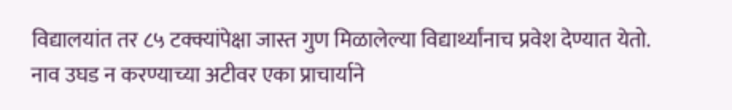विद्यालयांत तर ८५ टक्क्यांपेक्षा जास्त गुण मिळालेल्या विद्यार्थ्यांनाच प्रवेश देण्यात येतो.
नाव उघड न करण्याच्या अटीवर एका प्राचार्याने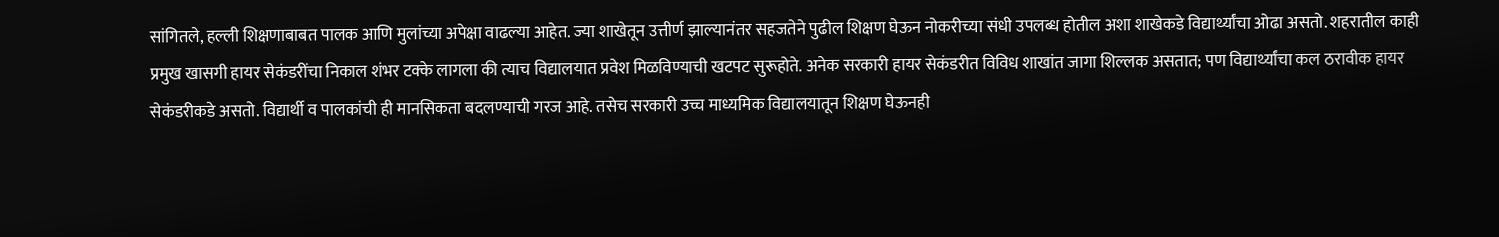सांगितले, हल्ली शिक्षणाबाबत पालक आणि मुलांच्या अपेक्षा वाढल्या आहेत. ज्या शाखेतून उत्तीर्ण झाल्यानंतर सहजतेने पुढील शिक्षण घेऊन नोकरीच्या संधी उपलब्ध होतील अशा शाखेकडे विद्यार्थ्यांचा ओढा असतो. शहरातील काही प्रमुख खासगी हायर सेकंडरींचा निकाल शंभर टक्के लागला की त्याच विद्यालयात प्रवेश मिळविण्याची खटपट सुरूहोते. अनेक सरकारी हायर सेकंडरीत विविध शाखांत जागा शिल्लक असतात; पण विद्यार्थ्यांचा कल ठरावीक हायर सेकंडरीकडे असतो. विद्यार्थी व पालकांची ही मानसिकता बदलण्याची गरज आहे. तसेच सरकारी उच्च माध्यमिक विद्यालयातून शिक्षण घेऊनही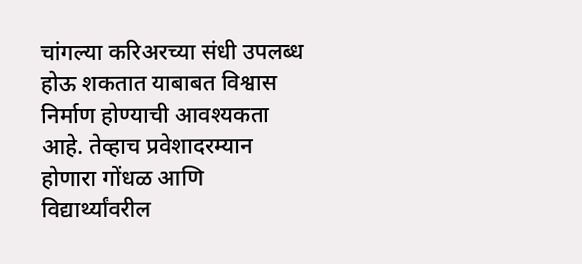चांगल्या करिअरच्या संधी उपलब्ध होऊ शकतात याबाबत विश्वास निर्माण होण्याची आवश्यकता आहे. तेव्हाच प्रवेशादरम्यान होणारा गोंधळ आणि विद्यार्थ्यांवरील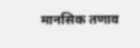मानसिक तणाव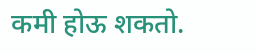कमी होऊ शकतो.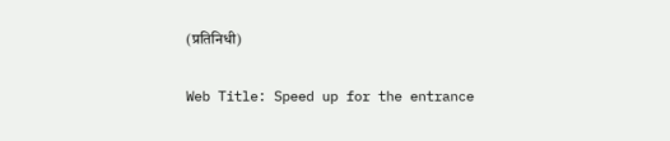(प्रतिनिधी)

Web Title: Speed up for the entrance